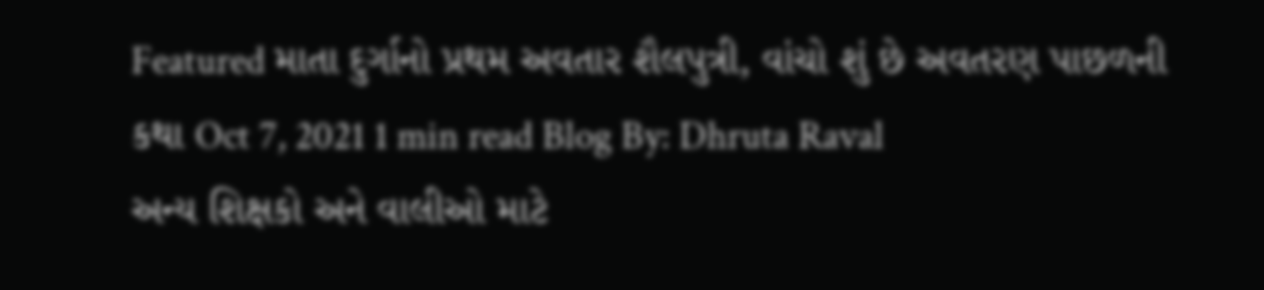Featured માતા દુર્ગાનો પ્રથમ અવતાર શૈલપુત્રી, વાંચો શું છે અવતરણ પાછળની કથા Oct 7, 2021 1 min read Blog By: Dhruta Raval
અન્ય શિક્ષકો અને વાલીઓ માટે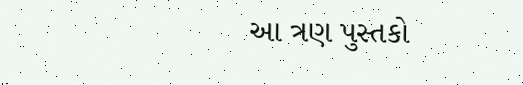આ ત્રણ પુસ્તકો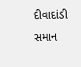દીવાદાંડી સમાન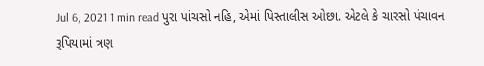Jul 6, 2021 1 min read પુરા પાંચસો નહિ, એમાં પિસ્તાલીસ ઓછા. એટલે કે ચારસો પંચાવન રૂપિયામાં ત્રણ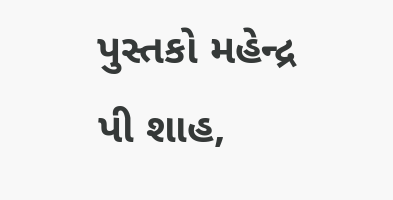પુસ્તકો મહેન્દ્ર પી શાહ,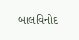બાલવિનોદ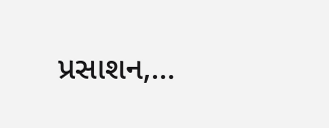પ્રસાશન,…